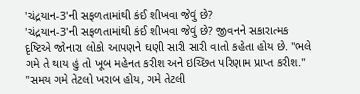'ચંદ્રયાન-3'ની સફળતામાંથી કંઈ શીખવા જેવું છે?
'ચંદ્રયાન-3'ની સફળતામાંથી કંઈ શીખવા જેવું છે? જીવનને સકારાત્મક દૃષ્ટિએ જોનારા લોકો આપણને ઘણી સારી સારી વાતો કહેતા હોય છે. "ભલે ગમે તે થાય હું તો ખૂબ મહેનત કરીશ અને ઇચ્છિત પરિણામ પ્રાપ્ત કરીશ." "સમય ગમે તેટલો ખરાબ હોય, ગમે તેટલી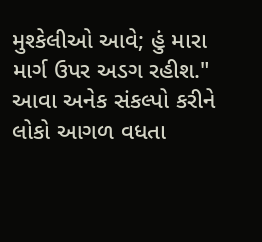મુશ્કેલીઓ આવે; હું મારા માર્ગ ઉપર અડગ રહીશ." આવા અનેક સંકલ્પો કરીને લોકો આગળ વધતા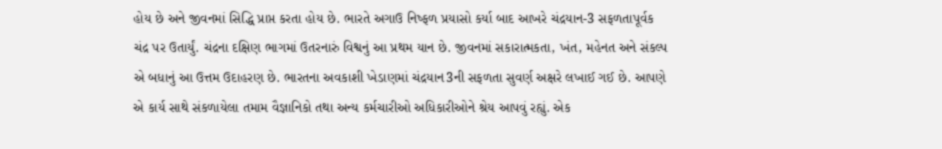હોય છે અને જીવનમાં સિદ્ધિ પ્રાપ્ત કરતા હોય છે. ભારતે અગાઉ નિષ્ફળ પ્રયાસો કર્યા બાદ આખરે ચંદ્રયાન-3 સફળતાપૂર્વક ચંદ્ર પર ઉતાર્યું. ચંદ્રના દક્ષિણ ભાગમાં ઉતરનારું વિશ્વનું આ પ્રથમ યાન છે. જીવનમાં સકારાત્મકતા, ખંત, મહેનત અને સંકલ્પ એ બધાનું આ ઉત્તમ ઉદાહરણ છે. ભારતના અવકાશી ખેડાણમાં ચંદ્રયાન3ની સફળતા સુવર્ણ અક્ષરે લખાઈ ગઈ છે. આપણે એ કાર્ય સાથે સંકળાયેલા તમામ વૈજ્ઞાનિકો તથા અન્ય કર્મચારીઓ અધિકારીઓને શ્રેય આપવું રહ્યું. એક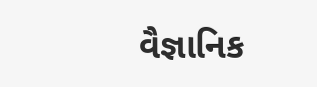વૈજ્ઞાનિક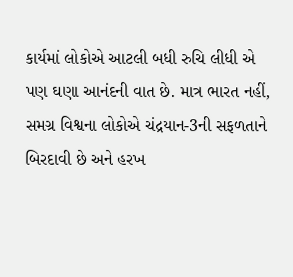કાર્યમાં લોકોએ આટલી બધી રુચિ લીધી એ પણ ઘણા આનંદની વાત છે. માત્ર ભારત નહીં, સમગ્ર વિશ્વના લોકોએ ચંદ્રયાન-3ની સફળતાને બિરદાવી છે અને હરખ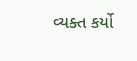વ્યક્ત કર્યો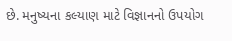છે. મનુષ્યના કલ્યાણ માટે વિજ્ઞાનનો ઉપયોગ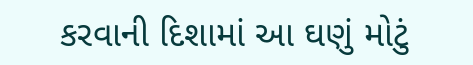કરવાની દિશામાં આ ઘણું મોટું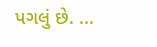પગલું છે. ...